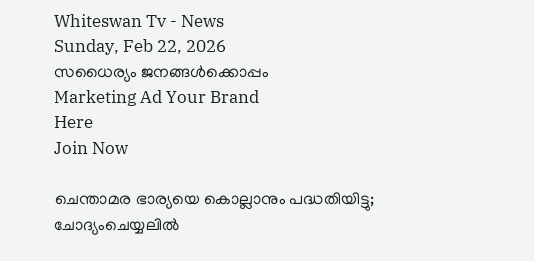Whiteswan Tv - News
Sunday, Feb 22, 2026
സധൈര്യം ജനങ്ങൾക്കൊപ്പം
Marketing Ad Your Brand
Here
Join Now

ചെന്താമര ഭാര്യയെ കൊല്ലാനും പദ്ധതിയിട്ടു; ചോദ്യംചെയ്യലില്‍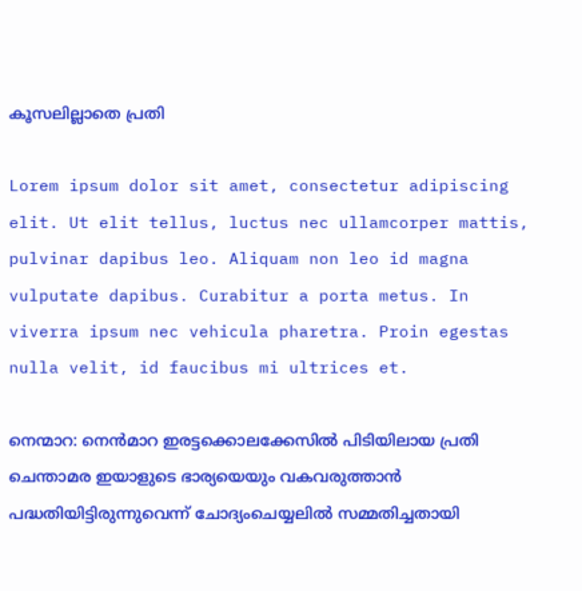കൂസലില്ലാതെ പ്രതി

Lorem ipsum dolor sit amet, consectetur adipiscing elit. Ut elit tellus, luctus nec ullamcorper mattis, pulvinar dapibus leo. Aliquam non leo id magna vulputate dapibus. Curabitur a porta metus. In viverra ipsum nec vehicula pharetra. Proin egestas nulla velit, id faucibus mi ultrices et.

നെന്മാറ: നെന്‍മാറ ഇരട്ടക്കൊലക്കേസില്‍ പിടിയിലായ പ്രതി ചെന്താമര ഇയാളുടെ ഭാര്യയെയും വകവരുത്താൻ പദ്ധതിയിട്ടിരുന്നുവെന്ന് ചോദ്യംചെയ്യലില്‍ സമ്മതിച്ചതായി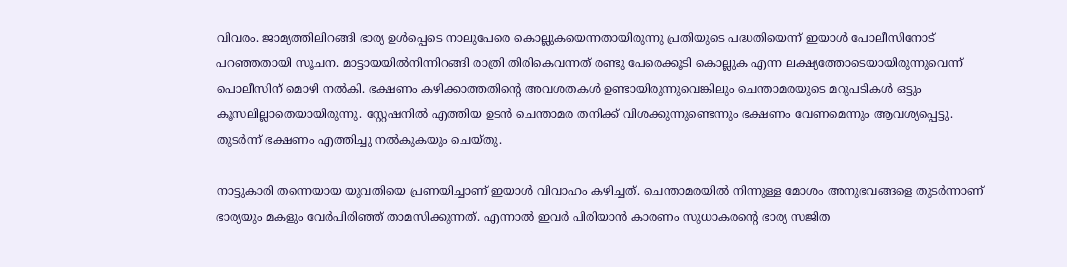വിവരം. ജാമ്യത്തിലിറങ്ങി ഭാര്യ ഉള്‍പ്പെടെ നാലുപേരെ കൊല്ലുകയെന്നതായിരുന്നു പ്രതിയുടെ പദ്ധതിയെന്ന് ഇയാൾ പോലീസിനോട് പറഞ്ഞതായി സൂചന. മാട്ടായയില്‍നിന്നിറങ്ങി രാത്രി തിരികെവന്നത് രണ്ടു പേരെക്കൂടി കൊല്ലുക എന്ന ലക്ഷ്യത്തോടെയായിരുന്നുവെന്ന് പൊലീസിന് മൊഴി നൽകി. ഭക്ഷണം കഴിക്കാത്തതിന്റെ അവശതകൾ ഉണ്ടായിരുന്നുവെങ്കിലും ചെന്താമരയുടെ മറുപടികൾ ഒട്ടും കൂസലില്ലാതെയായിരുന്നു. സ്റ്റേഷനിൽ എത്തിയ ഉടൻ ചെന്താമര തനിക്ക് വിശക്കുന്നുണ്ടെന്നും ഭക്ഷണം വേണമെന്നും ആവശ്യപ്പെട്ടു. തുടർന്ന് ഭക്ഷണം എത്തിച്ചു നൽകുകയും ചെയ്തു.

നാട്ടുകാരി തന്നെയായ യുവതിയെ പ്രണയിച്ചാണ് ഇയാൾ വിവാഹം കഴിച്ചത്. ചെന്താമരയിൽ നിന്നുള്ള മോശം അനുഭവങ്ങളെ തുടർന്നാണ് ഭാര്യയും മകളും വേർപിരിഞ്ഞ് താമസിക്കുന്നത്. എന്നാൽ ഇവർ പിരിയാൻ കാരണം സുധാകരന്റെ ഭാര്യ സജിത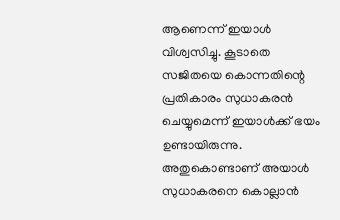ആണെന്ന് ഇയാൾ വിശ്വസിച്ചു. കൂടാതെ സജിതയെ കൊന്നതിന്റെ പ്രതികാരം സുധാകരൻ ചെയ്യുമെന്ന് ഇയാൾക്ക് ഭയം ഉണ്ടായിരുന്നു. അതുകൊണ്ടാണ് അയാൾ സുധാകരനെ കൊല്ലാൻ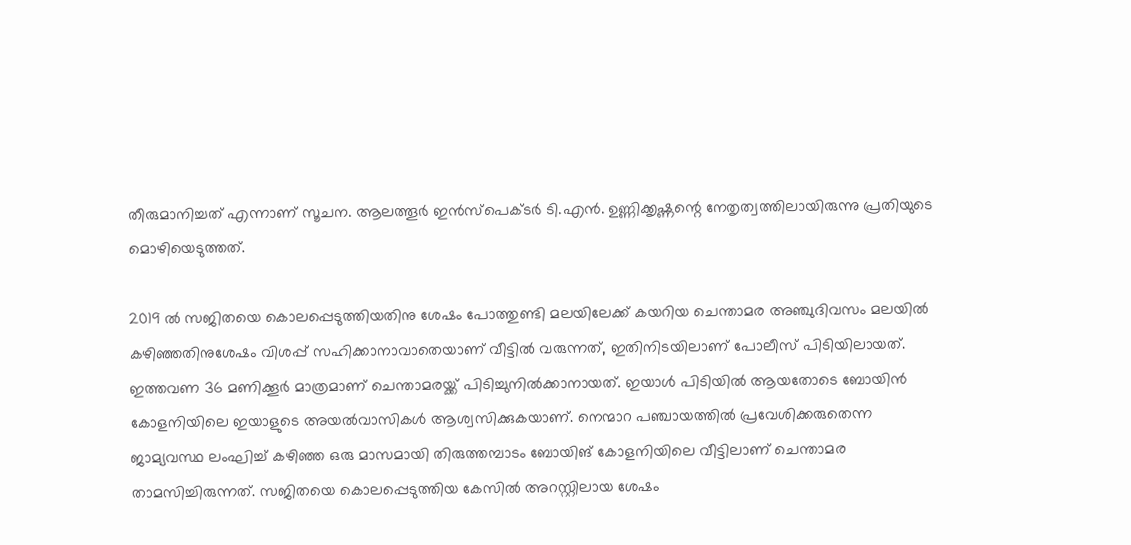തീരുമാനിച്ചത് എന്നാണ് സൂചന. ആലത്തൂര്‍ ഇന്‍സ്‌പെക്ടര്‍ ടി.എന്‍. ഉണ്ണിക്കൃഷ്ണന്റെ നേതൃത്വത്തിലായിരുന്നു പ്രതിയുടെ മൊഴിയെടുത്തത്.

2019 ൽ സജിതയെ കൊലപ്പെടുത്തിയതിനു ശേഷം പോത്തുണ്ടി മലയിലേക്ക് കയറിയ ചെന്താമര അഞ്ചുദിവസം മലയിൽ കഴിഞ്ഞതിനുശേഷം വിശപ്പ് സഹിക്കാനാവാതെയാണ് വീട്ടിൽ വരുന്നത്, ഇതിനിടയിലാണ് പോലീസ് പിടിയിലായത്. ഇത്തവണ 36 മണിക്കൂർ മാത്രമാണ് ചെന്താമരയ്ക്ക് പിടിച്ചുനിൽക്കാനായത്. ഇയാൾ പിടിയിൽ ആയതോടെ ബോയിൻ കോളനിയിലെ ഇയാളുടെ അയൽവാസികൾ ആശ്വസിക്കുകയാണ്. നെന്മാറ പഞ്ചായത്തിൽ പ്രവേശിക്കരുതെന്ന ജാമ്യവസ്ഥ ലംഘിച്ച് കഴിഞ്ഞ ഒരു മാസമായി തിരുത്തമ്പാടം ബോയിങ് കോളനിയിലെ വീട്ടിലാണ് ചെന്താമര താമസിച്ചിരുന്നത്. സജിതയെ കൊലപ്പെടുത്തിയ കേസിൽ അറസ്റ്റിലായ ശേഷം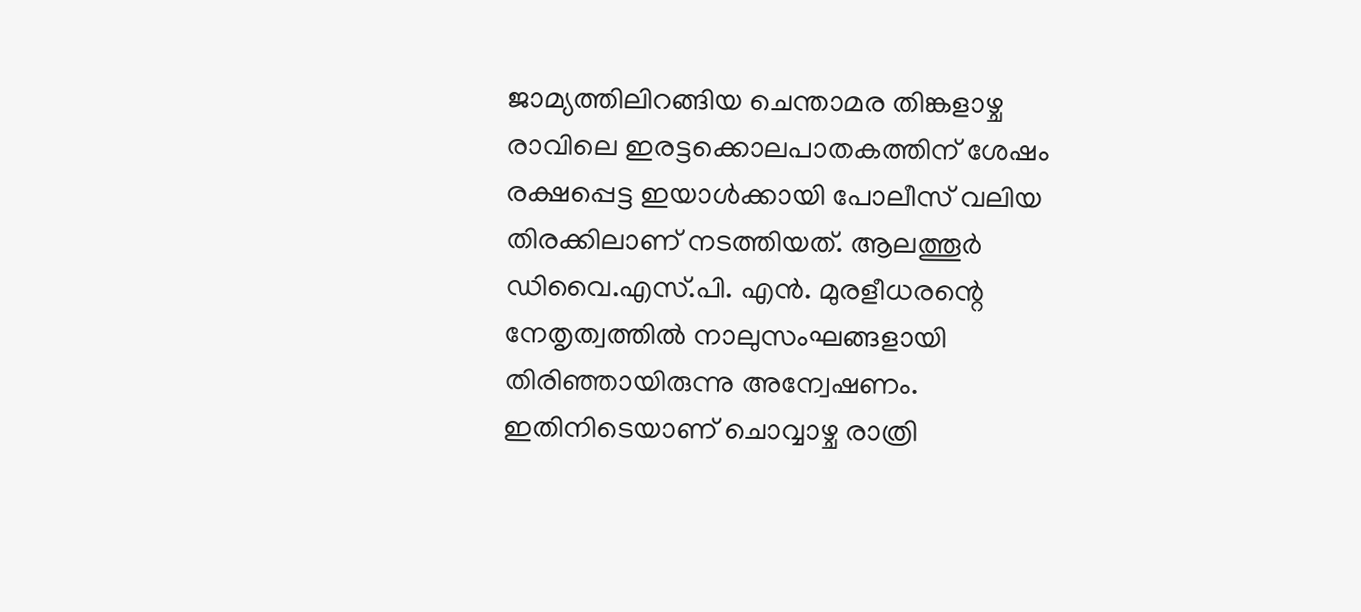ജാമ്യത്തിലിറങ്ങിയ ചെന്താമര തിങ്കളാഴ്ച രാവിലെ ഇരട്ടക്കൊലപാതകത്തിന് ശേഷം രക്ഷപ്പെട്ട ഇയാൾക്കായി പോലീസ് വലിയ തിരക്കിലാണ് നടത്തിയത്. ആലത്തൂര്‍ ഡിവൈ.എസ്.പി. എന്‍. മുരളീധരന്റെ നേതൃത്വത്തില്‍ നാലുസംഘങ്ങളായി തിരിഞ്ഞായിരുന്നു അന്വേഷണം. ഇതിനിടെയാണ് ചൊവ്വാഴ്ച രാത്രി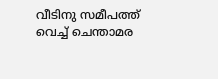വീടിനു സമീപത്ത് വെച്ച് ചെന്താമര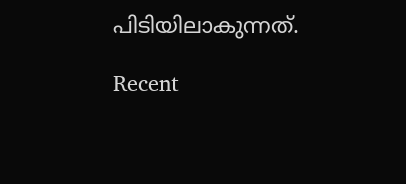പിടിയിലാകുന്നത്.

Recent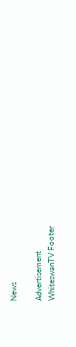News

Advertisement
WhiteswanTV Footer